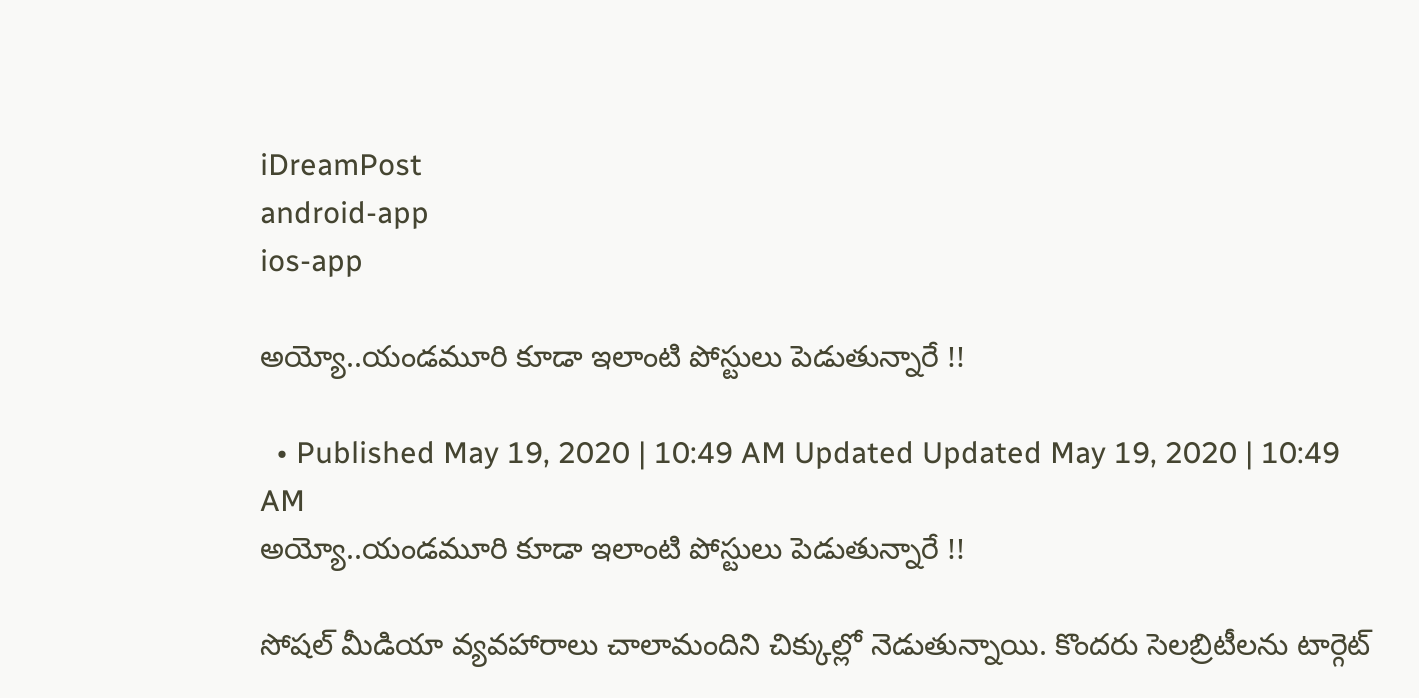iDreamPost
android-app
ios-app

అయ్యో..యండమూరి కూడా ఇలాంటి పోస్టులు పెడుతున్నారే !!

  • Published May 19, 2020 | 10:49 AM Updated Updated May 19, 2020 | 10:49 AM
అయ్యో..యండమూరి కూడా ఇలాంటి పోస్టులు పెడుతున్నారే !!

సోషల్ మీడియా వ్యవహారాలు చాలామందిని చిక్కుల్లో నెడుతున్నాయి. కొందరు సెలబ్రిటీలను టార్గెట్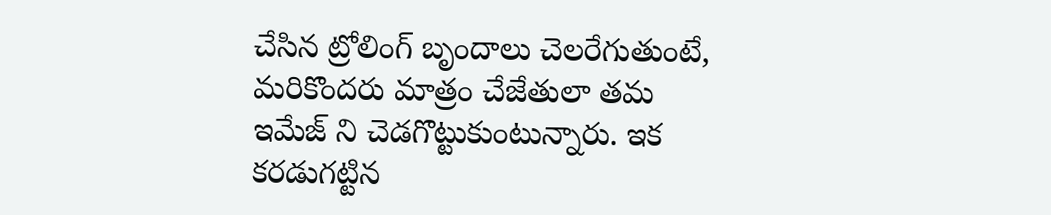చేసిన ట్రోలింగ్ బృందాలు చెలరేగుతుంటే, మరికొందరు మాత్రం చేజేతులా తమ ఇమేజ్ ని చెడగొట్టుకుంటున్నారు. ఇక కరడుగట్టిన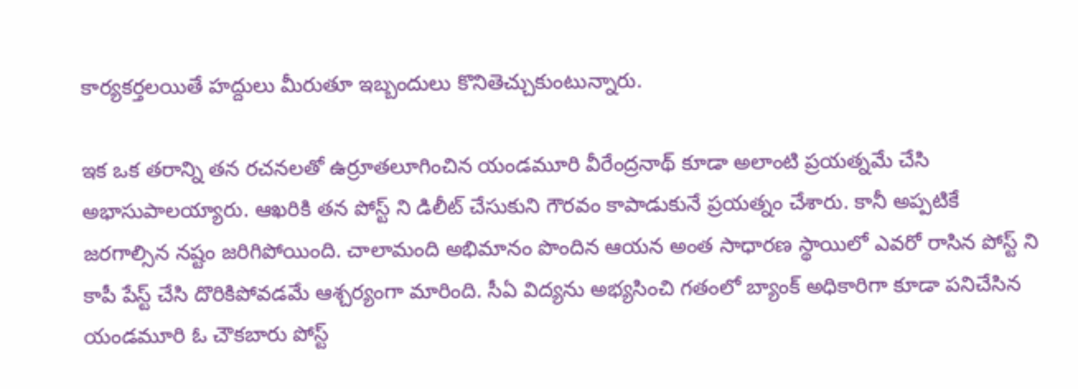కార్యకర్తలయితే హద్దులు మీరుతూ ఇబ్బందులు కొనితెచ్చుకుంటున్నారు.

ఇక ఒక తరాన్ని తన రచనలతో ఉర్రూతలూగించిన యండమూరి వీరేంద్రనాథ్ కూడా అలాంటి ప్రయత్నమే చేసి అభాసుపాలయ్యారు. ఆఖరికి తన పోస్ట్ ని డిలీట్ చేసుకుని గౌరవం కాపాడుకునే ప్రయత్నం చేశారు. కానీ అప్పటికే జరగాల్సిన నష్టం జరిగిపోయింది. చాలామంది అభిమానం పొందిన ఆయన అంత సాధారణ స్థాయిలో ఎవరో రాసిన పోస్ట్ ని కాపీ పేస్ట్ చేసి దొరికిపోవడమే ఆశ్చర్యంగా మారింది. సీఏ విద్యను అభ్యసించి గతంలో బ్యాంక్ అధికారిగా కూడా పనిచేసిన యండమూరి ఓ చౌకబారు పోస్ట్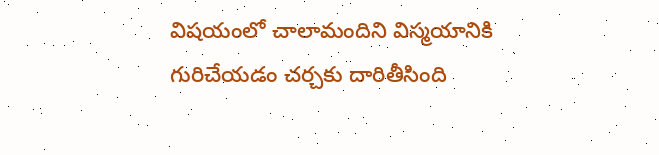విషయంలో చాలామందిని విస్మయానికి గురిచేయడం చర్చకు దారితీసింది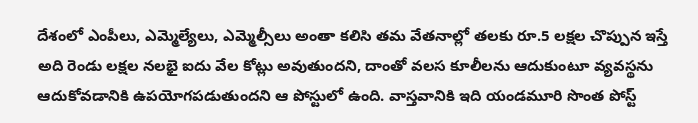దేశంలో ఎంపీలు, ఎమ్మెల్యేలు, ఎమ్మెల్సీలు అంతా కలిసి తమ వేతనాల్లో తలకు రూ.5 లక్షల చొప్పున ఇస్తే అది రెండు లక్షల నలభై ఐదు వేల కోట్లు అవుతుందని, దాంతో వలస కూలీలను ఆదుకుంటూ వ్యవస్థను ఆదుకోవడానికి ఉపయోగపడుతుందని ఆ పోస్టులో ఉంది. వాస్తవానికి ఇది యండమూరి సొంత పోస్ట్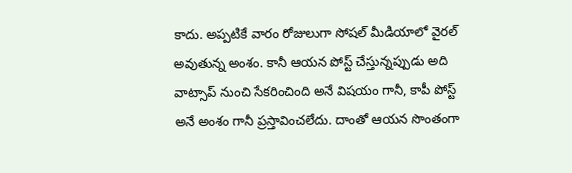కాదు. అప్పటికే వారం రోజులుగా సోషల్ మీడియాలో వైరల్ అవుతున్న అంశం. కానీ ఆయన పోస్ట్ చేస్తున్నప్పుడు అది వాట్సాప్ నుంచి సేకరించింది అనే విషయం గానీ, కాపీ పోస్ట్ అనే అంశం గానీ ప్రస్తావించలేదు. దాంతో ఆయన సొంతంగా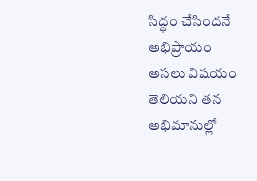సిద్ధం చేసిందనే అభిప్రాయం అసలు విషయం తెలియని తన అభిమానుల్లో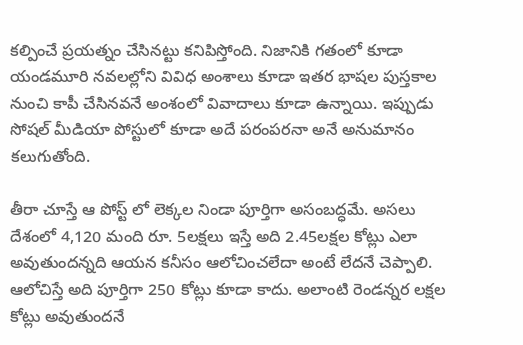కల్పించే ప్రయత్నం చేసినట్టు కనిపిస్తోంది. నిజానికి గతంలో కూడా యండమూరి నవలల్లోని వివిధ అంశాలు కూడా ఇతర భాషల పుస్తకాల నుంచి కాపీ చేసినవనే అంశంలో వివాదాలు కూడా ఉన్నాయి. ఇప్పుడు సోషల్ మీడియా పోస్టులో కూడా అదే పరంపరనా అనే అనుమానం కలుగుతోంది.

తీరా చూస్తే ఆ పోస్ట్ లో లెక్కల నిండా పూర్తిగా అసంబద్ధమే. అసలు దేశంలో 4,120 మంది రూ. 5లక్షలు ఇస్తే అది 2.45లక్షల కోట్లు ఎలా అవుతుందన్నది ఆయన కనీసం ఆలోచించలేదా అంటే లేదనే చెప్పాలి. ఆలోచిస్తే అది పూర్తిగా 250 కోట్లు కూడా కాదు. అలాంటి రెండన్నర లక్షల కోట్లు అవుతుందనే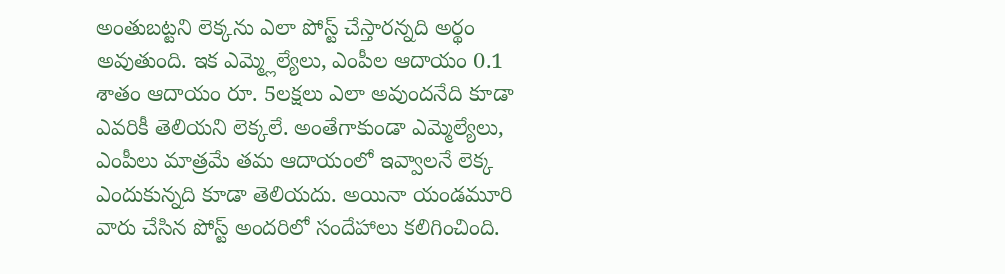అంతుబట్టని లెక్కను ఎలా పోస్ట్ చేస్తారన్నది అర్థం అవుతుంది. ఇక ఎమ్మ్లెల్యేలు, ఎంపీల ఆదాయం 0.1 శాతం ఆదాయం రూ. 5లక్షలు ఎలా అవుందనేది కూడా ఎవరికీ తెలియని లెక్కలే. అంతేగాకుండా ఎమ్మెల్యేలు, ఎంపీలు మాత్రమే తమ ఆదాయంలో ఇవ్వాలనే లెక్క ఎందుకున్నది కూడా తెలియదు. అయినా యండమూరి వారు చేసిన పోస్ట్ అందరిలో సందేహాలు కలిగించింది.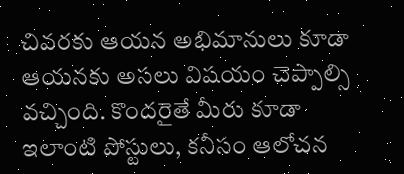చివరకు ఆయన అభిమానులు కూడా ఆయనకు అసలు విషయం చెప్పాల్సి వచ్చింది. కొందరైతే మీరు కూడా ఇలాంటి పోస్టులు, కనీసం ఆలోచన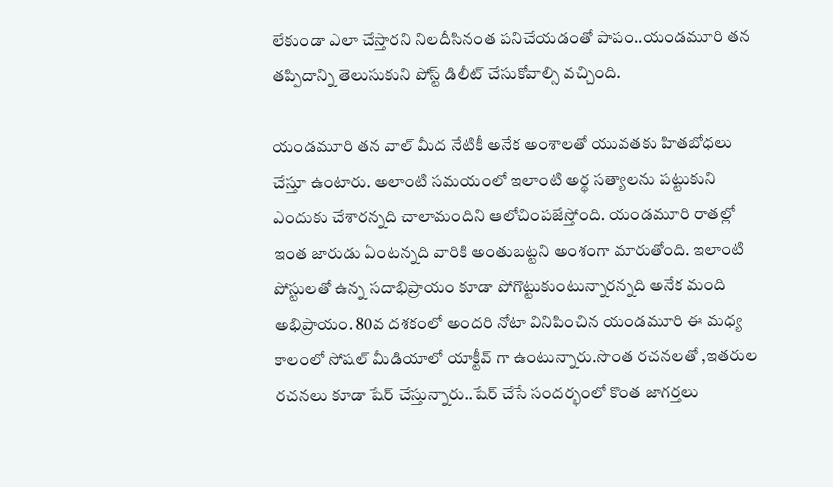లేకుండా ఎలా చేస్తారని నిలదీసినంత పనిచేయడంతో పాపం..యండమూరి తన తప్పిదాన్ని తెలుసుకుని పోస్ట్ డిలీట్ చేసుకోవాల్సి వచ్చింది.

యండమూరి తన వాల్ మీద నేటికీ అనేక అంశాలతో యువతకు హితబోధలు చేస్తూ ఉంటారు. అలాంటి సమయంలో ఇలాంటి అర్థ సత్యాలను పట్టుకుని ఎందుకు చేశారన్నది చాలామందిని ఆలోచింపజేస్తోంది. యండమూరి రాతల్లో ఇంత జారుడు ఏంటన్నది వారికి అంతుబట్టని అంశంగా మారుతోంది. ఇలాంటి పోస్టులతో ఉన్న సదాభిప్రాయం కూడా పోగొట్టుకుంటున్నారన్నది అనేక మంది అభిప్రాయం. 80వ దశకంలో అందరి నోటా వినిపించిన యండమూరి ఈ మధ్య కాలంలో సోషల్ మీడియాలో యాక్టీవ్ గా ఉంటున్నారు.సొంత రచనలతో ,ఇతరుల రచనలు కూడా షేర్ చేస్తున్నారు..షేర్ చేసే సందర్భంలో కొంత జాగర్తలు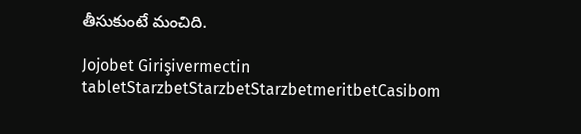తీసుకుంటే మంచిది.

Jojobet Girişivermectin tabletStarzbetStarzbetStarzbetmeritbetCasibom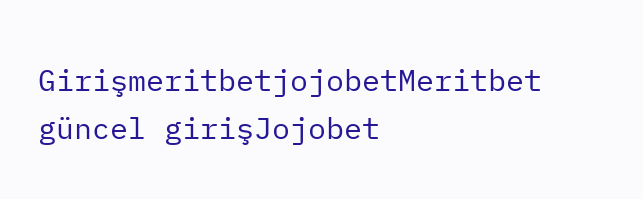GirişmeritbetjojobetMeritbet güncel girişJojobet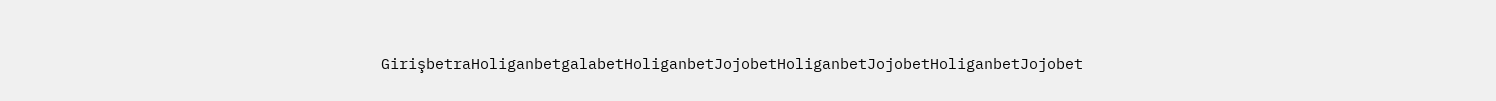GirişbetraHoliganbetgalabetHoliganbetJojobetHoliganbetJojobetHoliganbetJojobet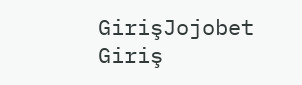GirişJojobet Giriş